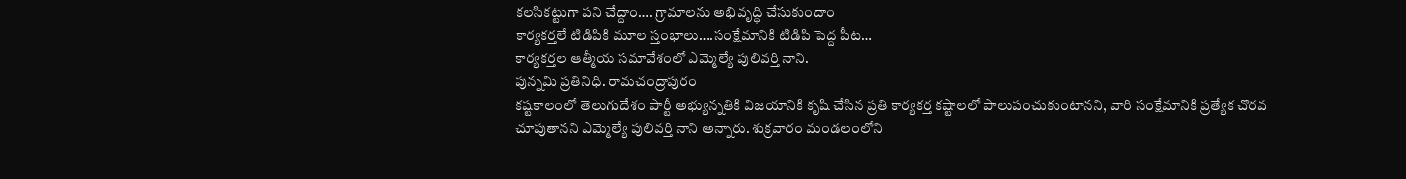కలసికట్టుగా పని చేద్దాం…. గ్రామాలను అభివృద్ధి చేసుకుందాం
కార్యకర్తలే టిడిపికి మూల స్తంభాలు….సంక్షేమానికి టిడిపి పెద్ద పీట…
కార్యకర్తల ఆత్మీయ సమావేశంలో ఎమ్మెల్యే పులివర్తి నాని.
పున్నమి ప్రతినిధి. రామచంద్రాపురం
కష్టకాలంలో తెలుగుదేశం పార్టీ అభ్యున్నతికి విజయానికి కృషి చేసిన ప్రతి కార్యకర్త కష్టాలలో పాలుపంచుకుంటానని, వారి సంక్షేమానికి ప్రత్యేక చొరవ చూపుతానని ఎమ్మెల్యే పులివర్తి నాని అన్నారు. శుక్రవారం మండలంలోని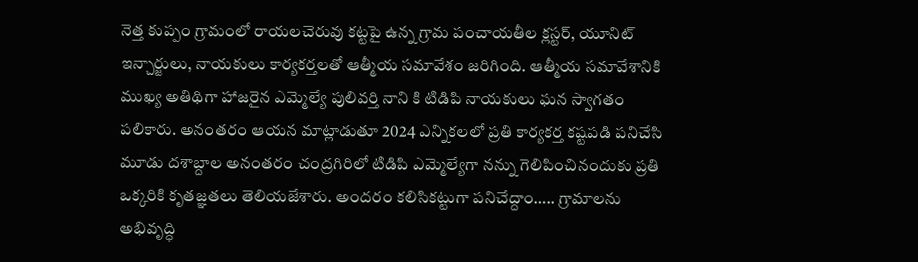నెత్త కుప్పం గ్రామంలో రాయలచెరువు కట్టపై ఉన్న గ్రామ పంచాయతీల క్లస్టర్, యూనిట్ ఇన్చార్జులు, నాయకులు కార్యకర్తలతో ఆత్మీయ సమావేశం జరిగింది. ఆత్మీయ సమావేశానికి ముఖ్య అతిథిగా హాజరైన ఎమ్మెల్యే పులివర్తి నాని కి టిడిపి నాయకులు ఘన స్వాగతం పలికారు. అనంతరం ఆయన మాట్లాడుతూ 2024 ఎన్నికలలో ప్రతి కార్యకర్త కష్టపడి పనిచేసి మూడు దశాబ్దాల అనంతరం చంద్రగిరిలో టిడిపి ఎమ్మెల్యేగా నన్ను గెలిపించినందుకు ప్రతి ఒక్కరికి కృతజ్ఞతలు తెలియజేశారు. అందరం కలిసికట్టుగా పనిచేద్దాం….. గ్రామాలను అభివృద్ధి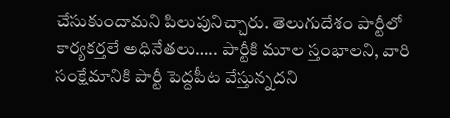చేసుకుందామని పిలుపునిచ్చారు. తెలుగుదేశం పార్టీలో కార్యకర్తలే అధినేతలు….. పార్టీకి మూల స్తంభాలని, వారి సంక్షేమానికి పార్టీ పెద్దపీట వేస్తున్నదని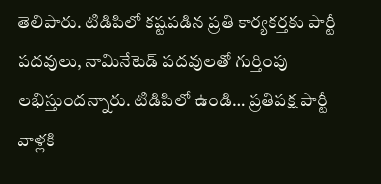తెలిపారు. టిడిపిలో కష్టపడిన ప్రతి కార్యకర్తకు పార్టీ పదవులు, నామినేటెడ్ పదవులతో గుర్తింపు లభిస్తుందన్నారు. టిడిపిలో ఉండి… ప్రతిపక్ష పార్టీ వాళ్లకి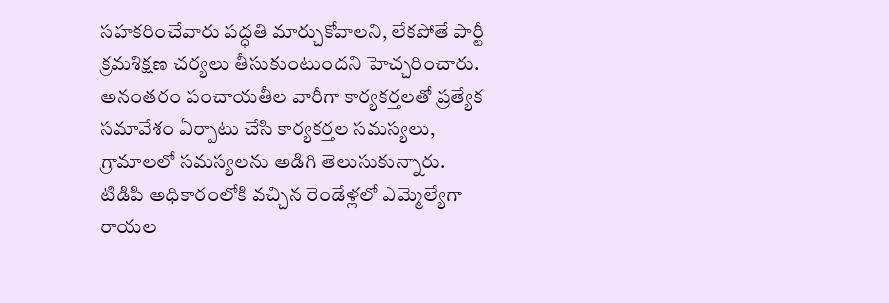సహకరించేవారు పద్ధతి మార్చుకోవాలని, లేకపోతే పార్టీ క్రమశిక్షణ చర్యలు తీసుకుంటుందని హెచ్చరించారు. అనంతరం పంచాయతీల వారీగా కార్యకర్తలతో ప్రత్యేక సమావేశం ఏర్పాటు చేసి కార్యకర్తల సమస్యలు, గ్రామాలలో సమస్యలను అడిగి తెలుసుకున్నారు. టిడిపి అధికారంలోకి వచ్చిన రెండేళ్లలో ఎమ్మెల్యేగా రాయల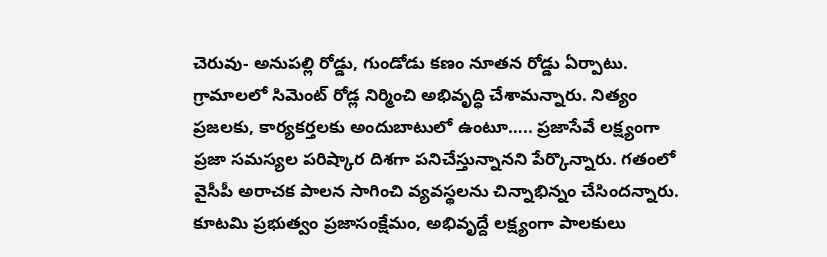చెరువు- అనుపల్లి రోడ్డు, గుండోడు కణం నూతన రోడ్డు ఏర్పాటు. గ్రామాలలో సిమెంట్ రోడ్ల నిర్మించి అభివృద్ధి చేశామన్నారు. నిత్యం ప్రజలకు, కార్యకర్తలకు అందుబాటులో ఉంటూ….. ప్రజాసేవే లక్ష్యంగా ప్రజా సమస్యల పరిష్కార దిశగా పనిచేస్తున్నానని పేర్కొన్నారు. గతంలో వైసీపీ అరాచక పాలన సాగించి వ్యవస్థలను చిన్నాభిన్నం చేసిందన్నారు. కూటమి ప్రభుత్వం ప్రజాసంక్షేమం, అభివృద్దే లక్ష్యంగా పాలకులు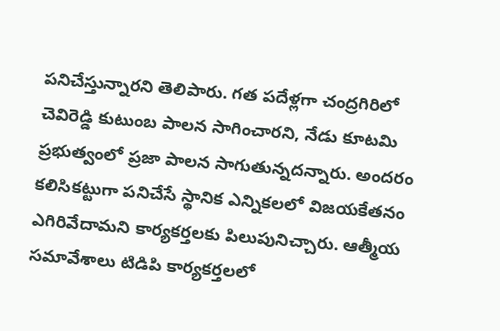పనిచేస్తున్నారని తెలిపారు. గత పదేళ్లగా చంద్రగిరిలో చెవిరెడ్డి కుటుంబ పాలన సాగించారని, నేడు కూటమి ప్రభుత్వంలో ప్రజా పాలన సాగుతున్నదన్నారు. అందరం కలిసికట్టుగా పనిచేసే స్థానిక ఎన్నికలలో విజయకేతనం ఎగిరివేదామని కార్యకర్తలకు పిలుపునిచ్చారు. ఆత్మీయ సమావేశాలు టిడిపి కార్యకర్తలలో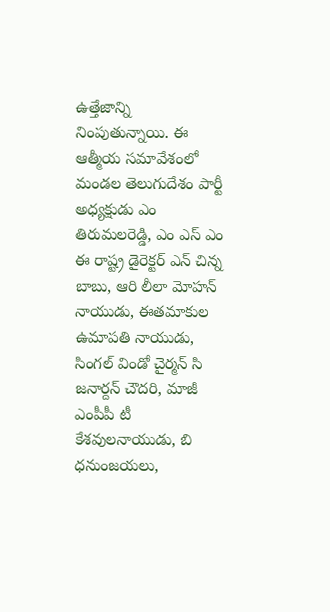ఉత్తేజాన్ని నింపుతున్నాయి. ఈ ఆత్మీయ సమావేశంలో మండల తెలుగుదేశం పార్టీ అధ్యక్షుడు ఎం తిరుమలరెడ్డి, ఎం ఎస్ ఎం ఈ రాష్ట్ర డైరెక్టర్ ఎన్ చిన్న బాబు, ఆరి లీలా మోహన్ నాయుడు, ఈతమాకుల ఉమాపతి నాయుడు, సింగల్ విండో చైర్మన్ సి జనార్దన్ చౌదరి, మాజీ ఎంపీపీ టీ కేశవులనాయుడు, బి ధనుంజయలు,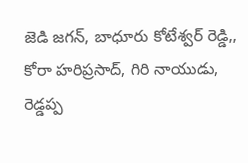జెడి జగన్, బాధూరు కోటేశ్వర్ రెడ్డి,, కోరా హరిప్రసాద్, గిరి నాయుడు, రెడ్డప్ప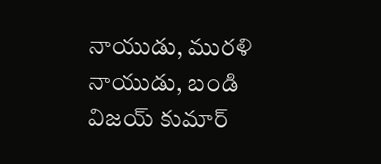నాయుడు, మురళి నాయుడు, బండి విజయ్ కుమార్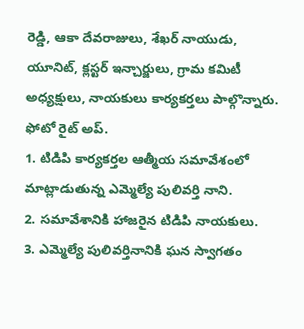రెడ్డి, ఆకా దేవరాజులు, శేఖర్ నాయుడు, యూనిట్, క్లస్టర్ ఇన్చార్జులు, గ్రామ కమిటీ అధ్యక్షులు, నాయకులు కార్యకర్తలు పాల్గొన్నారు.
ఫోటో రైట్ అప్.
1. టిడిపి కార్యకర్తల ఆత్మీయ సమావేశంలో మాట్లాడుతున్న ఎమ్మెల్యే పులివర్తి నాని.
2. సమావేశానికి హాజరైన టిడిపి నాయకులు.
3. ఎమ్మెల్యే పులివర్తినానికి ఘన స్వాగతం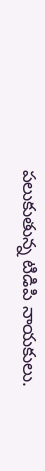పలుకుతున్న టిడిపి నాయకులు.